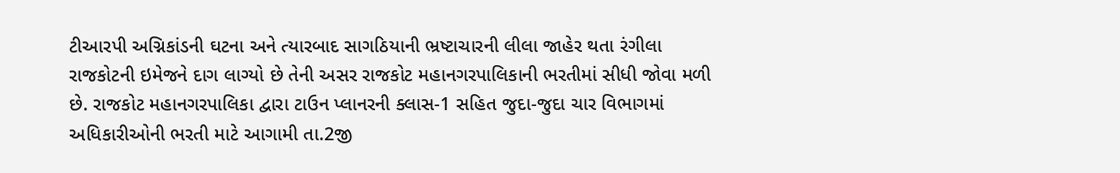ટીઆરપી અગ્નિકાંડની ઘટના અને ત્યારબાદ સાગઠિયાની ભ્રષ્ટાચારની લીલા જાહેર થતા રંગીલા રાજકોટની ઇમેજને દાગ લાગ્યો છે તેની અસર રાજકોટ મહાનગરપાલિકાની ભરતીમાં સીધી જોવા મળી છે. રાજકોટ મહાનગરપાલિકા દ્વારા ટાઉન પ્લાનરની ક્લાસ-1 સહિત જુદા-જુદા ચાર વિભાગમાં અધિકારીઓની ભરતી માટે આગામી તા.2જી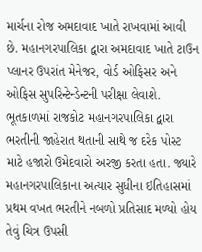માર્ચના રોજ અમદાવાદ ખાતે રાખવામાં આવી છે. મહાનગરપાલિકા દ્વારા અમદાવાદ ખાતે ટાઉન પ્લાનર ઉપરાંત મેનેજર, વોર્ડ ઓફિસર અને ઓફિસ સુપરિન્ટેન્ડેન્ટની પરીક્ષા લેવાશે.
ભૂતકાળમાં રાજકોટ મહાનગરપાલિકા દ્વારા ભરતીની જાહેરાત થતાની સાથે જ દરેક પોસ્ટ માટે હજારો ઉમેદવારો અરજી કરતા હતા. જ્યારે મહાનગરપાલિકાના અત્યાર સુધીના ઇતિહાસમાં પ્રથમ વખત ભરતીને નબળો પ્રતિસાદ મળ્યો હોય તેવું ચિત્ર ઉપસી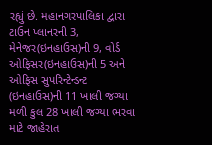રહ્યું છે. મહાનગરપાલિકા દ્વારા ટાઉન પ્લાનરની 3, મેનેજર(ઇનહાઉસ)ની 9, વોર્ડ ઓફિસર(ઇનહાઉસ)ની 5 અને ઓફિસ સુપરિન્ટેન્ડન્ટ (ઇનહાઉસ)ની 11 ખાલી જગ્યા મળી કુલ 28 ખાલી જગ્યા ભરવા માટે જાહેરાત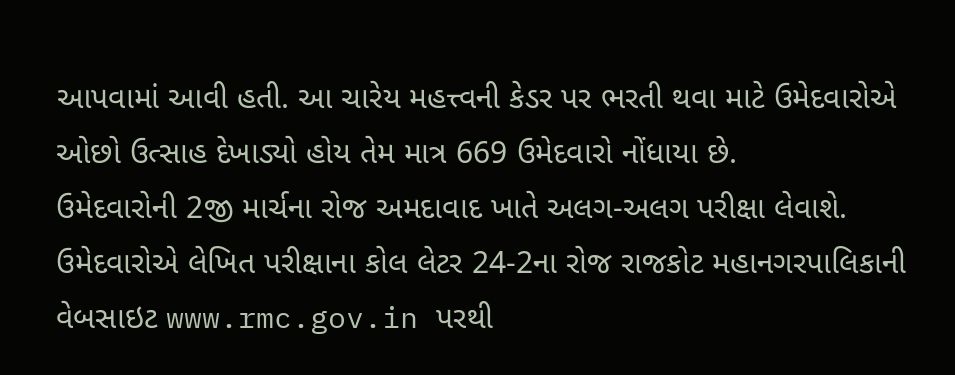આપવામાં આવી હતી. આ ચારેય મહત્ત્વની કેડર પર ભરતી થવા માટે ઉમેદવારોએ ઓછો ઉત્સાહ દેખાડ્યો હોય તેમ માત્ર 669 ઉમેદવારો નોંધાયા છે.
ઉમેદવારોની 2જી માર્ચના રોજ અમદાવાદ ખાતે અલગ-અલગ પરીક્ષા લેવાશે. ઉમેદવારોએ લેખિત પરીક્ષાના કોલ લેટર 24-2ના રોજ રાજકોટ મહાનગરપાલિકાની વેબસાઇટ www.rmc.gov.in પરથી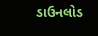ડાઉનલોડ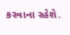કરવાના રહેશે.